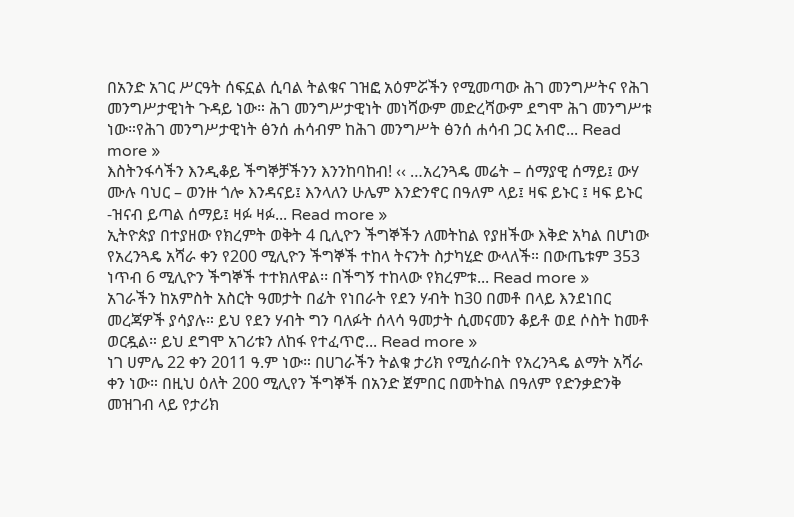በአንድ አገር ሥርዓት ሰፍኗል ሲባል ትልቁና ገዝፎ አዕምሯችን የሚመጣው ሕገ መንግሥትና የሕገ መንግሥታዊነት ጉዳይ ነው። ሕገ መንግሥታዊነት መነሻውም መድረሻውም ደግሞ ሕገ መንግሥቱ ነው።የሕገ መንግሥታዊነት ፅንሰ ሐሳብም ከሕገ መንግሥት ፅንሰ ሐሳብ ጋር አብሮ... Read more »
እስትንፋሳችን እንዲቆይ ችግኞቻችንን እንንከባከብ! ‹‹ …አረንጓዴ መሬት – ሰማያዊ ሰማይ፤ ውሃ ሙሉ ባህር – ወንዙ ጎሎ እንዳናይ፤ እንላለን ሁሌም እንድንኖር በዓለም ላይ፤ ዛፍ ይኑር ፤ ዛፍ ይኑር -ዝናብ ይጣል ሰማይ፤ ዛፉ ዛፉ... Read more »
ኢትዮጵያ በተያዘው የክረምት ወቅት 4 ቢሊዮን ችግኞችን ለመትከል የያዘችው እቅድ አካል በሆነው የአረንጓዴ አሻራ ቀን የ200 ሚሊዮን ችግኞች ተከላ ትናንት ስታካሂድ ውላለች። በውጤቱም 353 ነጥብ 6 ሚሊዮን ችግኞች ተተክለዋል፡፡ በችግኝ ተከላው የክረምቱ... Read more »
አገራችን ከአምስት አስርት ዓመታት በፊት የነበራት የደን ሃብት ከ30 በመቶ በላይ እንደነበር መረጃዎች ያሳያሉ። ይህ የደን ሃብት ግን ባለፉት ሰላሳ ዓመታት ሲመናመን ቆይቶ ወደ ሶስት ከመቶ ወርዷል። ይህ ደግሞ አገሪቱን ለከፋ የተፈጥሮ... Read more »
ነገ ሀምሌ 22 ቀን 2011 ዓ.ም ነው። በሀገራችን ትልቁ ታሪክ የሚሰራበት የአረንጓዴ ልማት አሻራ ቀን ነው። በዚህ ዕለት 200 ሚሊየን ችግኞች በአንድ ጀምበር በመትከል በዓለም የድንቃድንቅ መዝገብ ላይ የታሪክ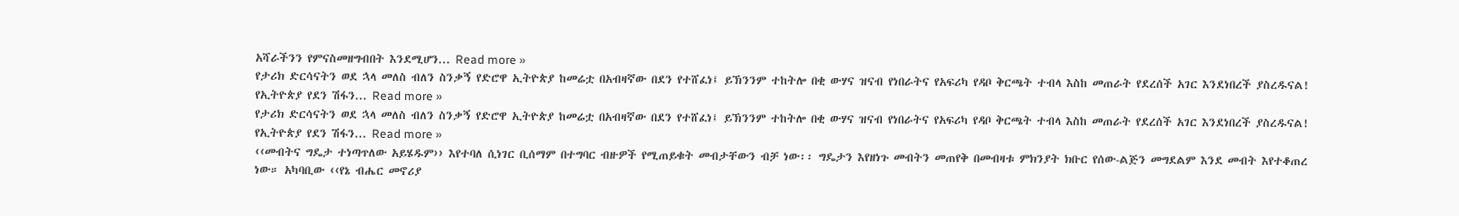አሻራችንን የምናስመዘግብበት እንደሚሆን... Read more »
የታሪክ ድርሳናትን ወደ ኋላ መለስ ብለን ስንቃኝ የድሮዋ ኢትዮጵያ ከመሬቷ በአብዛኛው በደን የተሸፈነ፤ ይኽንንም ተከትሎ በቂ ውሃና ዝናብ የነበራትና የአፍሪካ የዳቦ ቅርጫት ተብላ እስከ መጠራት የደረሰች አገር እንደነበረች ያስረዱናል! የኢትዮጵያ የደን ሽፋን... Read more »
የታሪክ ድርሳናትን ወደ ኋላ መለስ ብለን ስንቃኝ የድሮዋ ኢትዮጵያ ከመሬቷ በአብዛኛው በደን የተሸፈነ፤ ይኽንንም ተከትሎ በቂ ውሃና ዝናብ የነበራትና የአፍሪካ የዳቦ ቅርጫት ተብላ እስከ መጠራት የደረሰች አገር እንደነበረች ያስረዱናል! የኢትዮጵያ የደን ሽፋን... Read more »
‹‹መብትና ግዴታ ተነጣጥለው አይሄዱም›› እየተባለ ሲነገር ቢሰማም በተግባር ብዙዎች የሚጠይቁት መብታቸውን ብቻ ነው፡፡ ግዴታን እየዘነጉ መብትን መጠየቅ በመብዛቱ ምክንያት ክቡር የሰው-ልጅን መግደልም እንደ መብት እየተቆጠረ ነው። አካባቢው ‹‹የኔ ብሔር መኖሪያ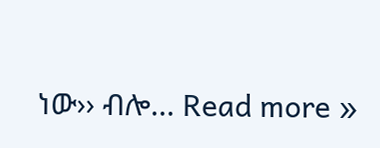ነው›› ብሎ... Read more »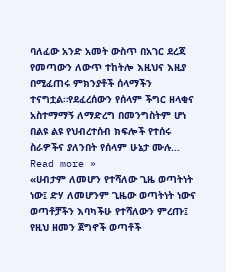ባለፈው አንድ አመት ውስጥ በአገር ደረጃ የመጣውን ለውጥ ተከትሎ እዚህና እዚያ በሚፈጠሩ ምክንያቶች ሰላማችን ተናግቷል።የደፈረሰውን የሰላም ችግር ዘላቂና አስተማማኝ ለማድረግ በመንግስትም ሆነ በልዩ ልዩ የህብረተሰብ ክፍሎች የተሰሩ ስራዎችና ያለንበት የሰላም ሁኔታ ሙሉ... Read more »
«ሀብታም ለመሆን የተሻለው ጊዜ ወጣትነት ነው፤ ድሃ ለመሆንም ጊዜው ወጣትነት ነውና ወጣቶቻችን እባካችሁ የተሻለውን ምረጡ፤ የዚህ ዘመን ጀግኖች ወጣቶች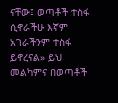ናቸው፤ ወጣቶች ተስፋ ሲኖራችሁ እኛም አገራችንም ተስፋ ይኖረናል» ይህ መልካምና በወጣቶች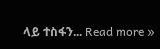ላይ ተስፋን... Read more »